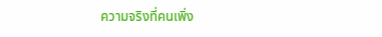ความจริงที่คนเพิ่ง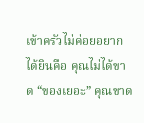เข้าครัวไม่ค่อยอยากได้ยินคือ คุณไม่ได้ขาด “ของเยอะ” คุณขาด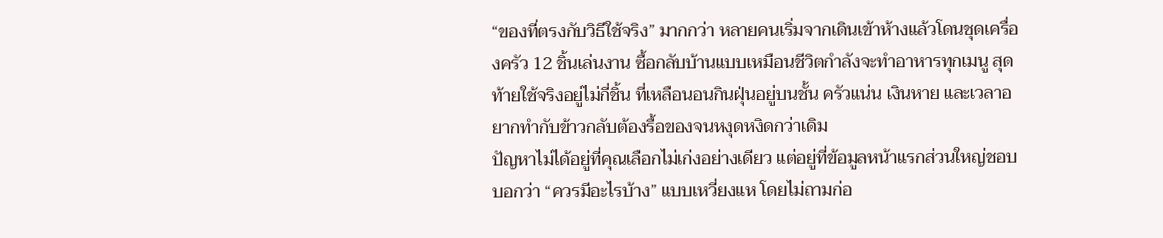“ของที่ตรงกับวิธีใช้จริง” มากกว่า หลายคนเริ่มจากเดินเข้าห้างแล้วโดนชุดเครื่องครัว 12 ชิ้นเล่นงาน ซื้อกลับบ้านแบบเหมือนชีวิตกำลังจะทำอาหารทุกเมนู สุดท้ายใช้จริงอยู่ไม่กี่ชิ้น ที่เหลือนอนกินฝุ่นอยู่บนชั้น ครัวแน่น เงินหาย และเวลาอยากทำกับข้าวกลับต้องรื้อของจนหงุดหงิดกว่าเดิม
ปัญหาไม่ได้อยู่ที่คุณเลือกไม่เก่งอย่างเดียว แต่อยู่ที่ข้อมูลหน้าแรกส่วนใหญ่ชอบบอกว่า “ควรมีอะไรบ้าง” แบบเหวี่ยงแห โดยไม่ถามก่อ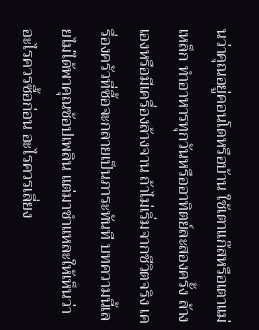นว่าคุณอยู่คอนโดหรือบ้าน ใช้เตาแก๊สหรือเตาแม่เหล็ก ทำอาหารทุกวันหรืออาทิตย์ละสองครั้ง ล้างเองหรือมีเครื่องล้างจาน ถ้าไม่เริ่มจากชีวิตจริง เครื่องครัวที่ซื้อจะกลายเป็นภาระทันที บทความนี้เลยไม่ได้พาคุณช้อปเพลิน แต่มาชำแหละให้เห็นว่าอะไรควรซื้อก่อน อะไรควรเลี่ยง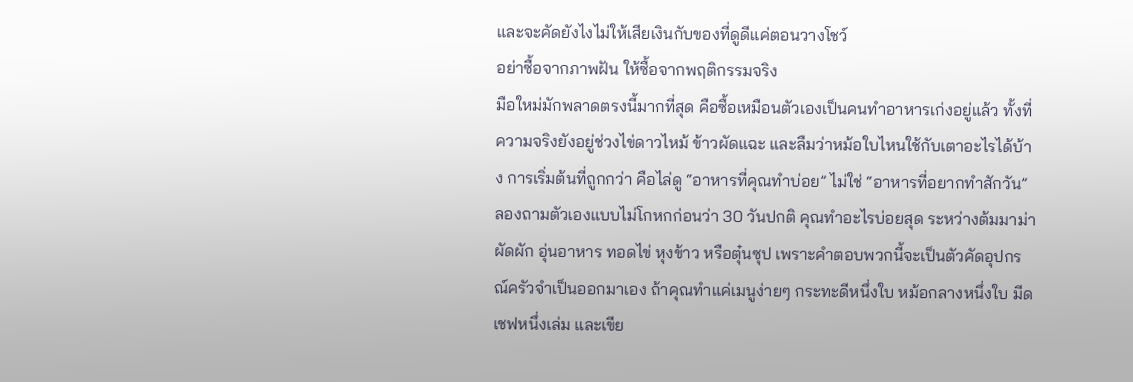และจะคัดยังไงไม่ให้เสียเงินกับของที่ดูดีแค่ตอนวางโชว์
อย่าซื้อจากภาพฝัน ให้ซื้อจากพฤติกรรมจริง
มือใหม่มักพลาดตรงนี้มากที่สุด คือซื้อเหมือนตัวเองเป็นคนทำอาหารเก่งอยู่แล้ว ทั้งที่ความจริงยังอยู่ช่วงไข่ดาวไหม้ ข้าวผัดแฉะ และลืมว่าหม้อใบไหนใช้กับเตาอะไรได้บ้าง การเริ่มต้นที่ถูกกว่า คือไล่ดู “อาหารที่คุณทำบ่อย” ไม่ใช่ “อาหารที่อยากทำสักวัน”
ลองถามตัวเองแบบไม่โกหกก่อนว่า 30 วันปกติ คุณทำอะไรบ่อยสุด ระหว่างต้มมาม่า ผัดผัก อุ่นอาหาร ทอดไข่ หุงข้าว หรือตุ๋นซุป เพราะคำตอบพวกนี้จะเป็นตัวคัดอุปกรณ์ครัวจำเป็นออกมาเอง ถ้าคุณทำแค่เมนูง่ายๆ กระทะดีหนึ่งใบ หม้อกลางหนึ่งใบ มีดเชฟหนึ่งเล่ม และเขีย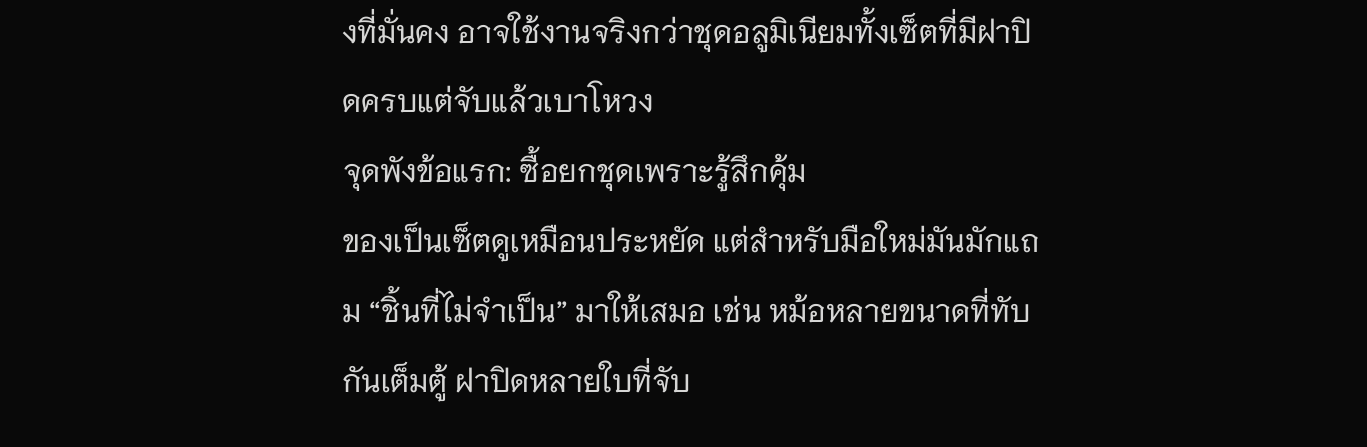งที่มั่นคง อาจใช้งานจริงกว่าชุดอลูมิเนียมทั้งเซ็ตที่มีฝาปิดครบแต่จับแล้วเบาโหวง
จุดพังข้อแรก: ซื้อยกชุดเพราะรู้สึกคุ้ม
ของเป็นเซ็ตดูเหมือนประหยัด แต่สำหรับมือใหม่มันมักแถม “ชิ้นที่ไม่จำเป็น” มาให้เสมอ เช่น หม้อหลายขนาดที่ทับกันเต็มตู้ ฝาปิดหลายใบที่จับ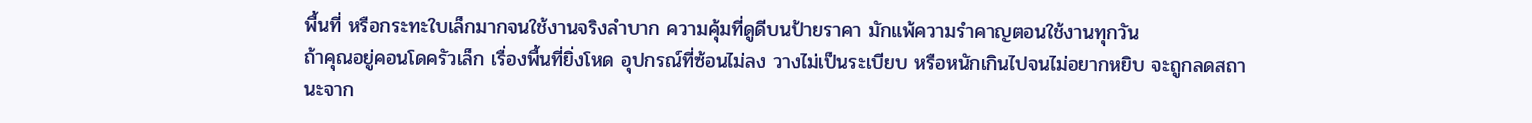พื้นที่ หรือกระทะใบเล็กมากจนใช้งานจริงลำบาก ความคุ้มที่ดูดีบนป้ายราคา มักแพ้ความรำคาญตอนใช้งานทุกวัน
ถ้าคุณอยู่คอนโดครัวเล็ก เรื่องพื้นที่ยิ่งโหด อุปกรณ์ที่ซ้อนไม่ลง วางไม่เป็นระเบียบ หรือหนักเกินไปจนไม่อยากหยิบ จะถูกลดสถานะจาก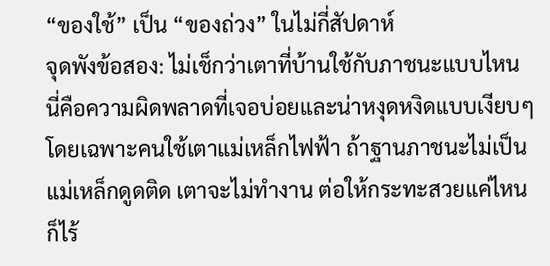“ของใช้” เป็น “ของถ่วง” ในไม่กี่สัปดาห์
จุดพังข้อสอง: ไม่เช็กว่าเตาที่บ้านใช้กับภาชนะแบบไหน
นี่คือความผิดพลาดที่เจอบ่อยและน่าหงุดหงิดแบบเงียบๆ โดยเฉพาะคนใช้เตาแม่เหล็กไฟฟ้า ถ้าฐานภาชนะไม่เป็นแม่เหล็กดูดติด เตาจะไม่ทำงาน ต่อให้กระทะสวยแค่ไหนก็ไร้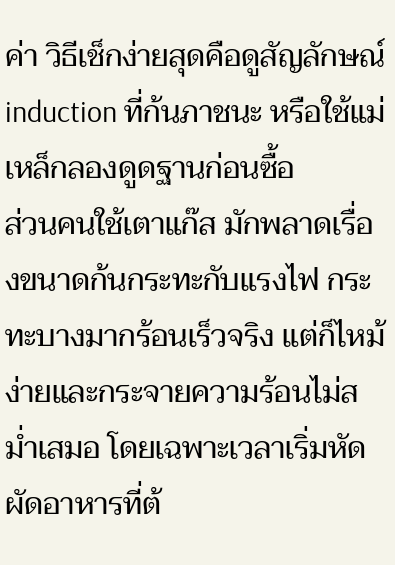ค่า วิธีเช็กง่ายสุดคือดูสัญลักษณ์ induction ที่ก้นภาชนะ หรือใช้แม่เหล็กลองดูดฐานก่อนซื้อ
ส่วนคนใช้เตาแก๊ส มักพลาดเรื่องขนาดก้นกระทะกับแรงไฟ กระทะบางมากร้อนเร็วจริง แต่ก็ไหม้ง่ายและกระจายความร้อนไม่สม่ำเสมอ โดยเฉพาะเวลาเริ่มหัดผัดอาหารที่ต้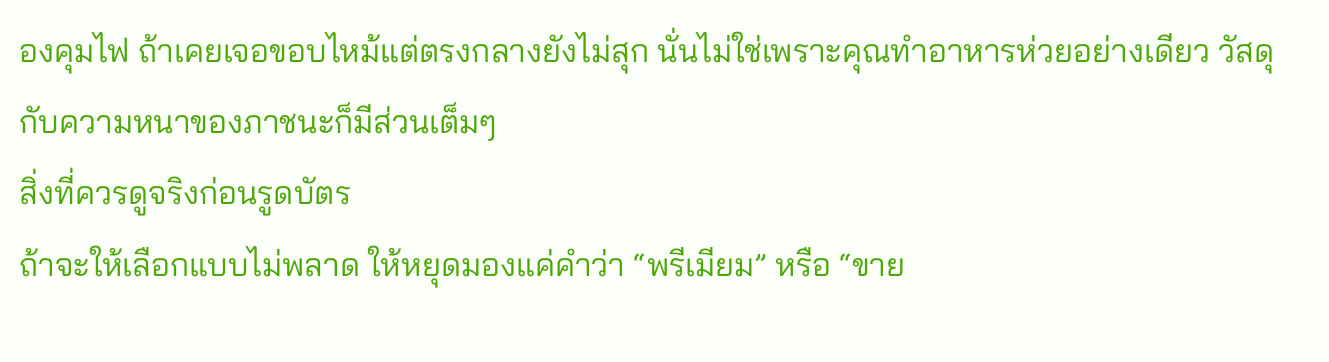องคุมไฟ ถ้าเคยเจอขอบไหม้แต่ตรงกลางยังไม่สุก นั่นไม่ใช่เพราะคุณทำอาหารห่วยอย่างเดียว วัสดุกับความหนาของภาชนะก็มีส่วนเต็มๆ
สิ่งที่ควรดูจริงก่อนรูดบัตร
ถ้าจะให้เลือกแบบไม่พลาด ให้หยุดมองแค่คำว่า “พรีเมียม” หรือ “ขาย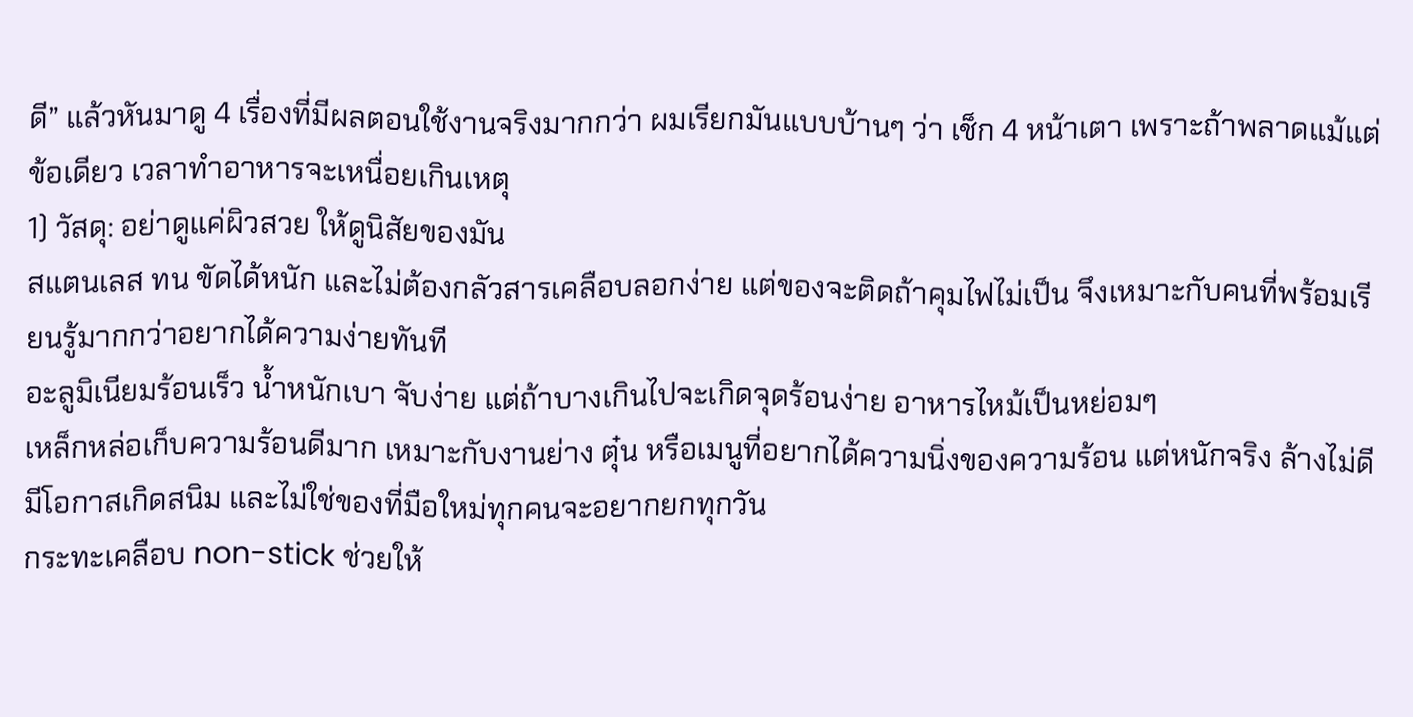ดี” แล้วหันมาดู 4 เรื่องที่มีผลตอนใช้งานจริงมากกว่า ผมเรียกมันแบบบ้านๆ ว่า เช็ก 4 หน้าเตา เพราะถ้าพลาดแม้แต่ข้อเดียว เวลาทำอาหารจะเหนื่อยเกินเหตุ
1) วัสดุ: อย่าดูแค่ผิวสวย ให้ดูนิสัยของมัน
สแตนเลส ทน ขัดได้หนัก และไม่ต้องกลัวสารเคลือบลอกง่าย แต่ของจะติดถ้าคุมไฟไม่เป็น จึงเหมาะกับคนที่พร้อมเรียนรู้มากกว่าอยากได้ความง่ายทันที
อะลูมิเนียมร้อนเร็ว น้ำหนักเบา จับง่าย แต่ถ้าบางเกินไปจะเกิดจุดร้อนง่าย อาหารไหม้เป็นหย่อมๆ
เหล็กหล่อเก็บความร้อนดีมาก เหมาะกับงานย่าง ตุ๋น หรือเมนูที่อยากได้ความนิ่งของความร้อน แต่หนักจริง ล้างไม่ดีมีโอกาสเกิดสนิม และไม่ใช่ของที่มือใหม่ทุกคนจะอยากยกทุกวัน
กระทะเคลือบ non-stick ช่วยให้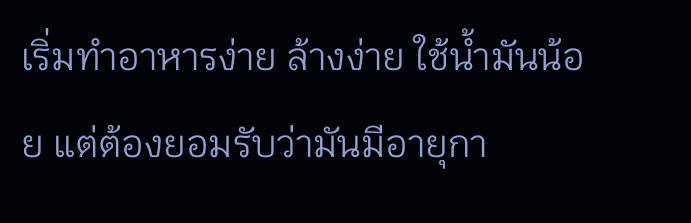เริ่มทำอาหารง่าย ล้างง่าย ใช้น้ำมันน้อย แต่ต้องยอมรับว่ามันมีอายุกา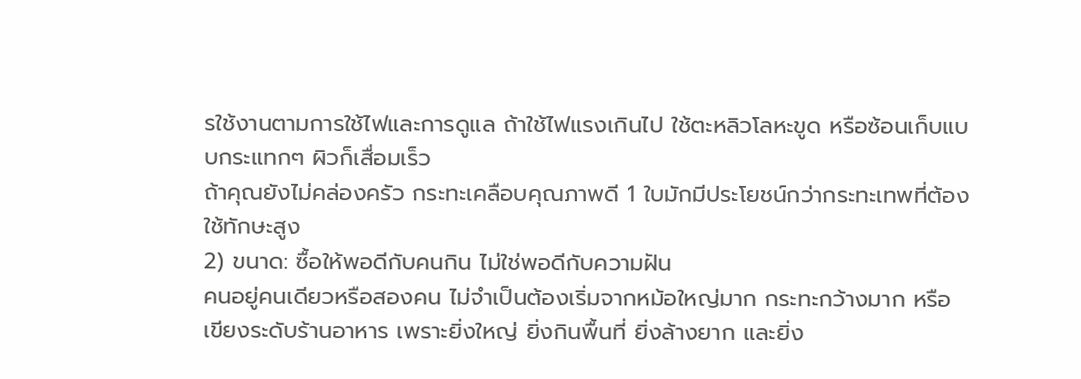รใช้งานตามการใช้ไฟและการดูแล ถ้าใช้ไฟแรงเกินไป ใช้ตะหลิวโลหะขูด หรือซ้อนเก็บแบบกระแทกๆ ผิวก็เสื่อมเร็ว
ถ้าคุณยังไม่คล่องครัว กระทะเคลือบคุณภาพดี 1 ใบมักมีประโยชน์กว่ากระทะเทพที่ต้องใช้ทักษะสูง
2) ขนาด: ซื้อให้พอดีกับคนกิน ไม่ใช่พอดีกับความฝัน
คนอยู่คนเดียวหรือสองคน ไม่จำเป็นต้องเริ่มจากหม้อใหญ่มาก กระทะกว้างมาก หรือเขียงระดับร้านอาหาร เพราะยิ่งใหญ่ ยิ่งกินพื้นที่ ยิ่งล้างยาก และยิ่ง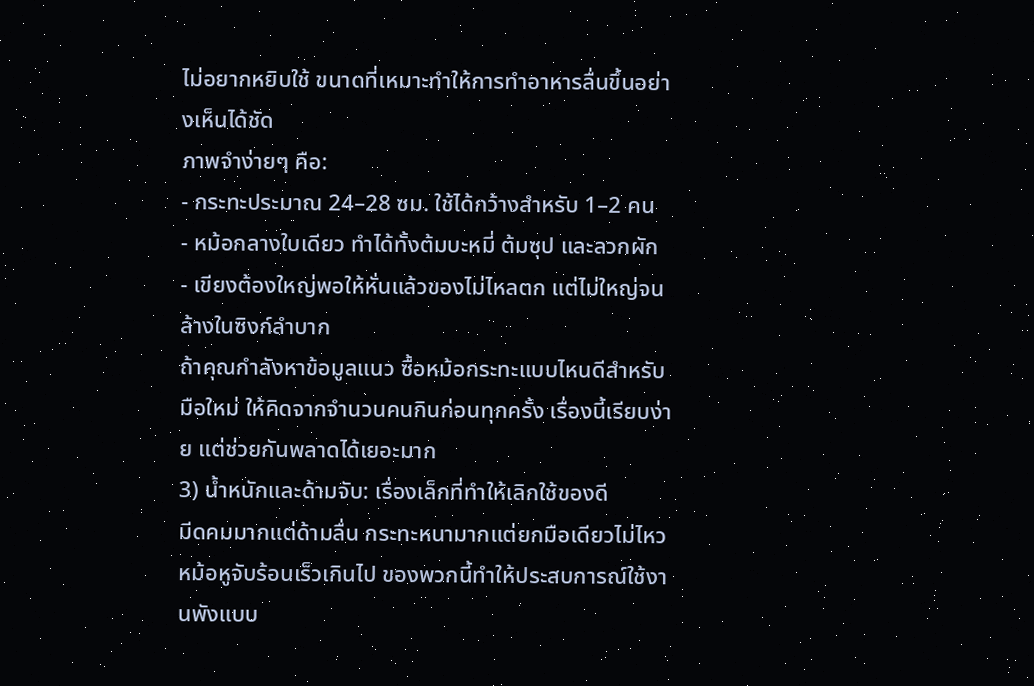ไม่อยากหยิบใช้ ขนาดที่เหมาะทำให้การทำอาหารลื่นขึ้นอย่างเห็นได้ชัด
ภาพจำง่ายๆ คือ:
- กระทะประมาณ 24–28 ซม. ใช้ได้กว้างสำหรับ 1–2 คน
- หม้อกลางใบเดียว ทำได้ทั้งต้มบะหมี่ ต้มซุป และลวกผัก
- เขียงต้องใหญ่พอให้หั่นแล้วของไม่ไหลตก แต่ไม่ใหญ่จนล้างในซิงก์ลำบาก
ถ้าคุณกำลังหาข้อมูลแนว ซื้อหม้อกระทะแบบไหนดีสำหรับมือใหม่ ให้คิดจากจำนวนคนกินก่อนทุกครั้ง เรื่องนี้เรียบง่าย แต่ช่วยกันพลาดได้เยอะมาก
3) น้ำหนักและด้ามจับ: เรื่องเล็กที่ทำให้เลิกใช้ของดี
มีดคมมากแต่ด้ามลื่น กระทะหนามากแต่ยกมือเดียวไม่ไหว หม้อหูจับร้อนเร็วเกินไป ของพวกนี้ทำให้ประสบการณ์ใช้งานพังแบบ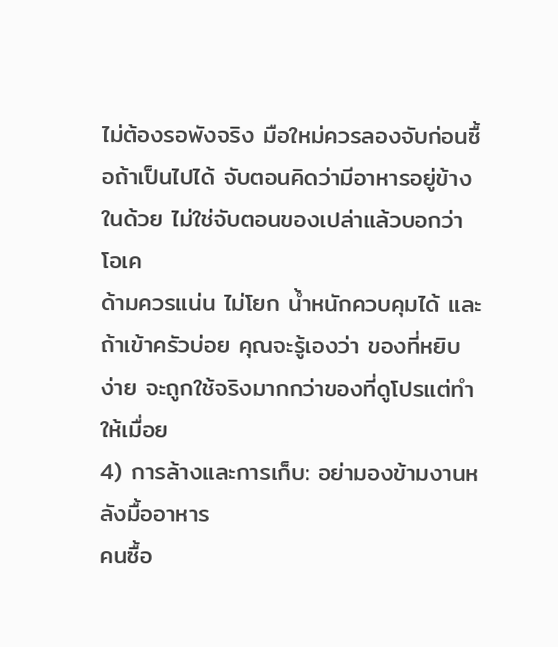ไม่ต้องรอพังจริง มือใหม่ควรลองจับก่อนซื้อถ้าเป็นไปได้ จับตอนคิดว่ามีอาหารอยู่ข้างในด้วย ไม่ใช่จับตอนของเปล่าแล้วบอกว่าโอเค
ด้ามควรแน่น ไม่โยก น้ำหนักควบคุมได้ และถ้าเข้าครัวบ่อย คุณจะรู้เองว่า ของที่หยิบง่าย จะถูกใช้จริงมากกว่าของที่ดูโปรแต่ทำให้เมื่อย
4) การล้างและการเก็บ: อย่ามองข้ามงานหลังมื้ออาหาร
คนซื้อ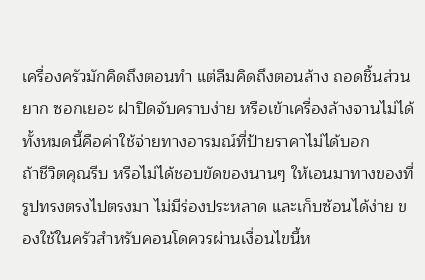เครื่องครัวมักคิดถึงตอนทำ แต่ลืมคิดถึงตอนล้าง ถอดชิ้นส่วนยาก ซอกเยอะ ฝาปิดจับคราบง่าย หรือเข้าเครื่องล้างจานไม่ได้ ทั้งหมดนี้คือค่าใช้จ่ายทางอารมณ์ที่ป้ายราคาไม่ได้บอก
ถ้าชีวิตคุณรีบ หรือไม่ได้ชอบขัดของนานๆ ให้เอนมาทางของที่รูปทรงตรงไปตรงมา ไม่มีร่องประหลาด และเก็บซ้อนได้ง่าย ของใช้ในครัวสำหรับคอนโดควรผ่านเงื่อนไขนี้ห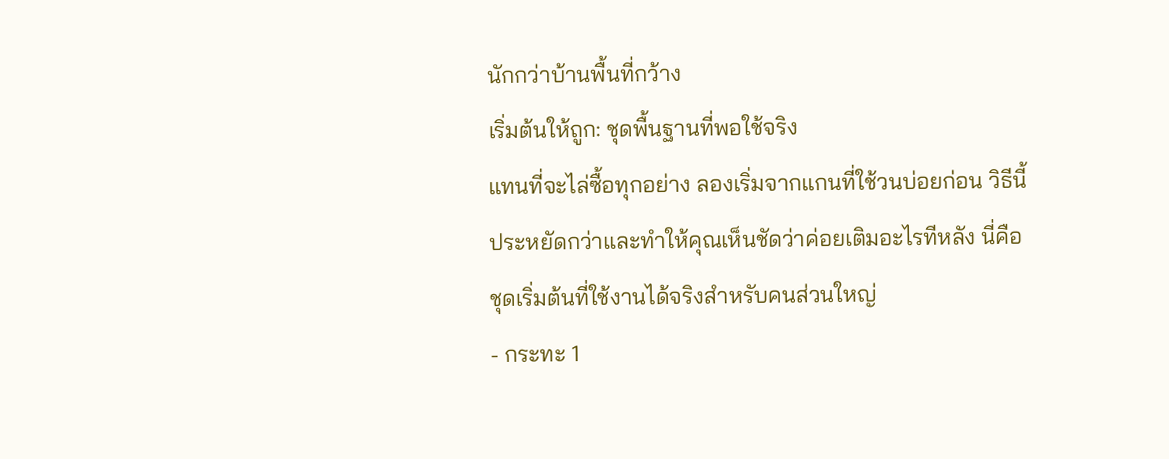นักกว่าบ้านพื้นที่กว้าง
เริ่มต้นให้ถูก: ชุดพื้นฐานที่พอใช้จริง
แทนที่จะไล่ซื้อทุกอย่าง ลองเริ่มจากแกนที่ใช้วนบ่อยก่อน วิธีนี้ประหยัดกว่าและทำให้คุณเห็นชัดว่าค่อยเติมอะไรทีหลัง นี่คือชุดเริ่มต้นที่ใช้งานได้จริงสำหรับคนส่วนใหญ่
- กระทะ 1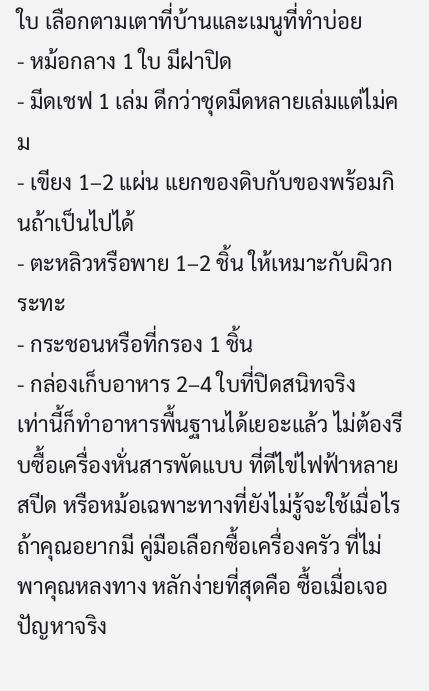ใบ เลือกตามเตาที่บ้านและเมนูที่ทำบ่อย
- หม้อกลาง 1 ใบ มีฝาปิด
- มีดเชฟ 1 เล่ม ดีกว่าชุดมีดหลายเล่มแต่ไม่คม
- เขียง 1–2 แผ่น แยกของดิบกับของพร้อมกินถ้าเป็นไปได้
- ตะหลิวหรือพาย 1–2 ชิ้น ให้เหมาะกับผิวกระทะ
- กระชอนหรือที่กรอง 1 ชิ้น
- กล่องเก็บอาหาร 2–4 ใบที่ปิดสนิทจริง
เท่านี้ก็ทำอาหารพื้นฐานได้เยอะแล้ว ไม่ต้องรีบซื้อเครื่องหั่นสารพัดแบบ ที่ตีไข่ไฟฟ้าหลายสปีด หรือหม้อเฉพาะทางที่ยังไม่รู้จะใช้เมื่อไร ถ้าคุณอยากมี คู่มือเลือกซื้อเครื่องครัว ที่ไม่พาคุณหลงทาง หลักง่ายที่สุดคือ ซื้อเมื่อเจอปัญหาจริง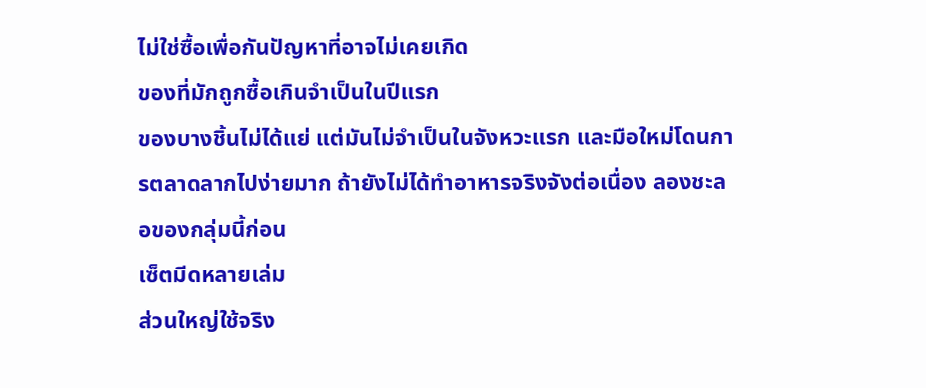ไม่ใช่ซื้อเพื่อกันปัญหาที่อาจไม่เคยเกิด
ของที่มักถูกซื้อเกินจำเป็นในปีแรก
ของบางชิ้นไม่ได้แย่ แต่มันไม่จำเป็นในจังหวะแรก และมือใหม่โดนการตลาดลากไปง่ายมาก ถ้ายังไม่ได้ทำอาหารจริงจังต่อเนื่อง ลองชะลอของกลุ่มนี้ก่อน
เซ็ตมีดหลายเล่ม
ส่วนใหญ่ใช้จริง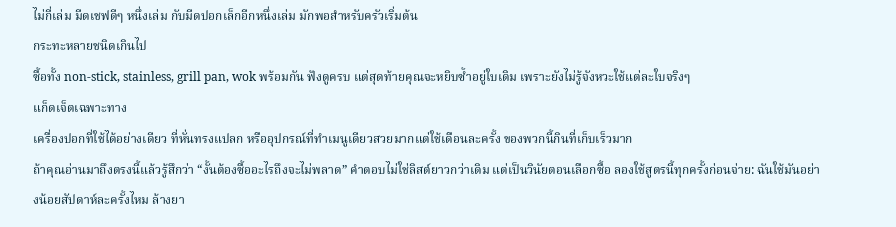ไม่กี่เล่ม มีดเชฟดีๆ หนึ่งเล่ม กับมีดปอกเล็กอีกหนึ่งเล่ม มักพอสำหรับครัวเริ่มต้น
กระทะหลายชนิดเกินไป
ซื้อทั้ง non-stick, stainless, grill pan, wok พร้อมกัน ฟังดูครบ แต่สุดท้ายคุณจะหยิบซ้ำอยู่ใบเดิม เพราะยังไม่รู้จังหวะใช้แต่ละใบจริงๆ
แก็ดเจ็ตเฉพาะทาง
เครื่องปอกที่ใช้ได้อย่างเดียว ที่หั่นทรงแปลก หรืออุปกรณ์ที่ทำเมนูเดียวสวยมากแต่ใช้เดือนละครั้ง ของพวกนี้กินที่เก็บเร็วมาก
ถ้าคุณอ่านมาถึงตรงนี้แล้วรู้สึกว่า “งั้นต้องซื้ออะไรถึงจะไม่พลาด” คำตอบไม่ใช่ลิสต์ยาวกว่าเดิม แต่เป็นวินัยตอนเลือกซื้อ ลองใช้สูตรนี้ทุกครั้งก่อนจ่าย: ฉันใช้มันอย่างน้อยสัปดาห์ละครั้งไหม ล้างยา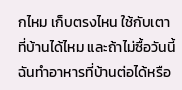กไหม เก็บตรงไหน ใช้กับเตาที่บ้านได้ไหม และถ้าไม่ซื้อวันนี้ ฉันทำอาหารที่บ้านต่อได้หรือ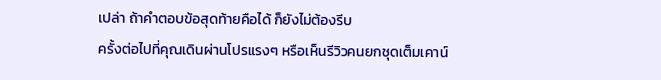เปล่า ถ้าคำตอบข้อสุดท้ายคือได้ ก็ยังไม่ต้องรีบ
ครั้งต่อไปที่คุณเดินผ่านโปรแรงๆ หรือเห็นรีวิวคนยกชุดเต็มเคาน์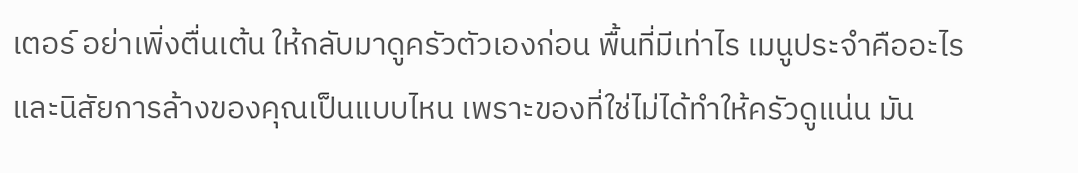เตอร์ อย่าเพิ่งตื่นเต้น ให้กลับมาดูครัวตัวเองก่อน พื้นที่มีเท่าไร เมนูประจำคืออะไร และนิสัยการล้างของคุณเป็นแบบไหน เพราะของที่ใช่ไม่ได้ทำให้ครัวดูแน่น มัน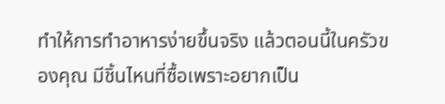ทำให้การทำอาหารง่ายขึ้นจริง แล้วตอนนี้ในครัวของคุณ มีชิ้นไหนที่ซื้อเพราะอยากเป็น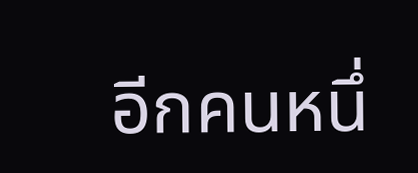อีกคนหนึ่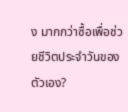ง มากกว่าซื้อเพื่อช่วยชีวิตประจำวันของตัวเอง?